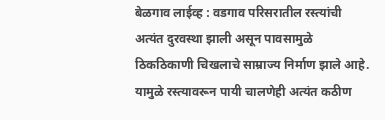बेळगाव लाईव्ह : वडगाव परिसरातील रस्त्यांची अत्यंत दुरवस्था झाली असून पावसामुळे ठिकठिकाणी चिखलाचे साम्राज्य निर्माण झाले आहे. यामुळे रस्त्यावरून पायी चालणेही अत्यंत कठीण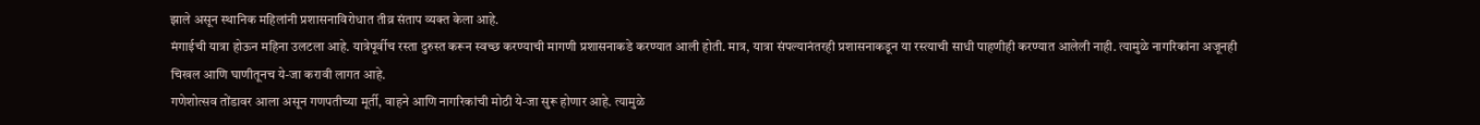झाले असून स्थानिक महिलांनी प्रशासनाविरोधात तीव्र संताप व्यक्त केला आहे.
मंगाईची यात्रा होऊन महिना उलटला आहे. यात्रेपूर्वीच रस्ता दुरुस्त करून स्वच्छ करण्याची मागणी प्रशासनाकडे करण्यात आली होती. मात्र, यात्रा संपल्यानंतरही प्रशासनाकडून या रस्त्याची साधी पाहणीही करण्यात आलेली नाही. त्यामुळे नागरिकांना अजूनही चिखल आणि घाणीतूनच ये-जा करावी लागत आहे.
गणेशोत्सव तोंडावर आला असून गणपतीच्या मूर्ती, वाहने आणि नागरिकांची मोठी ये-जा सुरू होणार आहे. त्यामुळे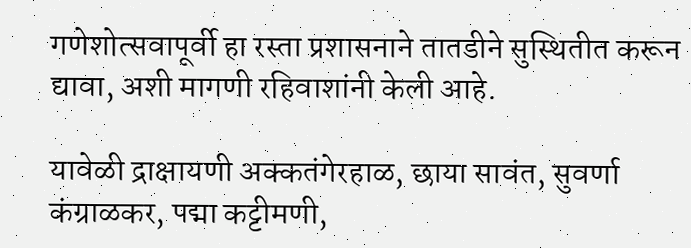गणेशोत्सवापूर्वी हा रस्ता प्रशासनाने तातडीने सुस्थितीत करून द्यावा, अशी मागणी रहिवाशांनी केली आहे.

यावेळी द्राक्षायणी अक्कतंगेरहाळ, छाया सावंत, सुवर्णा कंग्राळकर, पद्मा कट्टीमणी,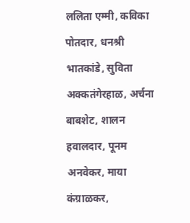ललिता एम्मी, कविका पोतदार, धनश्री भातकांडे, सुविता अक्कतंगेरहाळ, अर्चना बाबशेट, शालन हवालदार, पूनम अनवेकर, माया कंग्राळकर,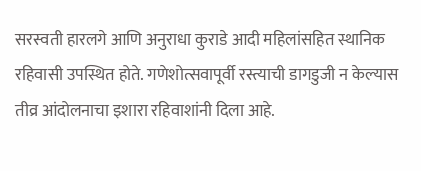सरस्वती हारलगे आणि अनुराधा कुराडे आदी महिलांसहित स्थानिक रहिवासी उपस्थित होते. गणेशोत्सवापूर्वी रस्त्याची डागडुजी न केल्यास तीव्र आंदोलनाचा इशारा रहिवाशांनी दिला आहे.